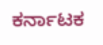ಕರ್ನಾಟಕ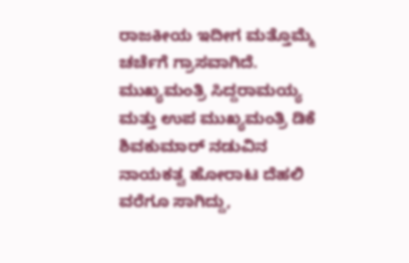ರಾಜಕೀಯ ಇದೀಗ ಮತ್ತೊಮ್ಮೆ ಚರ್ಚೆಗೆ ಗ್ರಾಸವಾಗಿದೆ. ಮುಖ್ಯಮಂತ್ರಿ ಸಿದ್ದರಾಮಯ್ಯ ಮತ್ತು ಉಪ ಮುಖ್ಯಮಂತ್ರಿ ಡಿಕೆ ಶಿವಕುಮಾರ್ ನಡುವಿನ ನಾಯಕತ್ವ ಹೋರಾಟ ದೆಹಲಿ ವರೆಗೂ ಸಾಗಿದ್ದು,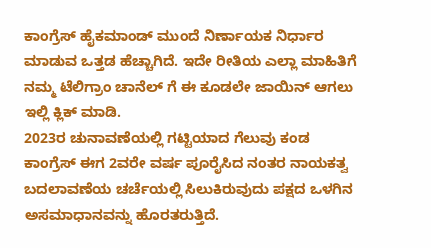ಕಾಂಗ್ರೆಸ್ ಹೈಕಮಾಂಡ್ ಮುಂದೆ ನಿರ್ಣಾಯಕ ನಿರ್ಧಾರ ಮಾಡುವ ಒತ್ತಡ ಹೆಚ್ಚಾಗಿದೆ. ಇದೇ ರೀತಿಯ ಎಲ್ಲಾ ಮಾಹಿತಿಗೆ ನಮ್ಮ ಟೆಲಿಗ್ರಾಂ ಚಾನೆಲ್ ಗೆ ಈ ಕೂಡಲೇ ಜಾಯಿನ್ ಆಗಲು ಇಲ್ಲಿ ಕ್ಲಿಕ್ ಮಾಡಿ.
2023ರ ಚುನಾವಣೆಯಲ್ಲಿ ಗಟ್ಟಿಯಾದ ಗೆಲುವು ಕಂಡ ಕಾಂಗ್ರೆಸ್ ಈಗ 2ವರೇ ವರ್ಷ ಪೂರೈಸಿದ ನಂತರ ನಾಯಕತ್ವ ಬದಲಾವಣೆಯ ಚರ್ಚೆಯಲ್ಲಿ ಸಿಲುಕಿರುವುದು ಪಕ್ಷದ ಒಳಗಿನ ಅಸಮಾಧಾನವನ್ನು ಹೊರತರುತ್ತಿದೆ.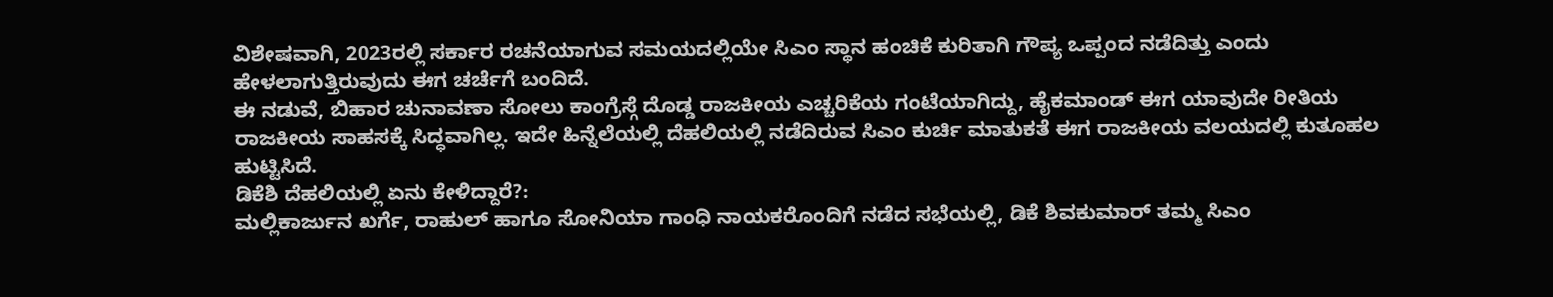ವಿಶೇಷವಾಗಿ, 2023ರಲ್ಲಿ ಸರ್ಕಾರ ರಚನೆಯಾಗುವ ಸಮಯದಲ್ಲಿಯೇ ಸಿಎಂ ಸ್ಥಾನ ಹಂಚಿಕೆ ಕುರಿತಾಗಿ ಗೌಪ್ಯ ಒಪ್ಪಂದ ನಡೆದಿತ್ತು ಎಂದು ಹೇಳಲಾಗುತ್ತಿರುವುದು ಈಗ ಚರ್ಚೆಗೆ ಬಂದಿದೆ.
ಈ ನಡುವೆ, ಬಿಹಾರ ಚುನಾವಣಾ ಸೋಲು ಕಾಂಗ್ರೆಸ್ಗೆ ದೊಡ್ಡ ರಾಜಕೀಯ ಎಚ್ಚರಿಕೆಯ ಗಂಟೆಯಾಗಿದ್ದು, ಹೈಕಮಾಂಡ್ ಈಗ ಯಾವುದೇ ರೀತಿಯ ರಾಜಕೀಯ ಸಾಹಸಕ್ಕೆ ಸಿದ್ಧವಾಗಿಲ್ಲ. ಇದೇ ಹಿನ್ನೆಲೆಯಲ್ಲಿ ದೆಹಲಿಯಲ್ಲಿ ನಡೆದಿರುವ ಸಿಎಂ ಕುರ್ಚಿ ಮಾತುಕತೆ ಈಗ ರಾಜಕೀಯ ವಲಯದಲ್ಲಿ ಕುತೂಹಲ ಹುಟ್ಟಿಸಿದೆ.
ಡಿಕೆಶಿ ದೆಹಲಿಯಲ್ಲಿ ಏನು ಕೇಳಿದ್ದಾರೆ?:
ಮಲ್ಲಿಕಾರ್ಜುನ ಖರ್ಗೆ, ರಾಹುಲ್ ಹಾಗೂ ಸೋನಿಯಾ ಗಾಂಧಿ ನಾಯಕರೊಂದಿಗೆ ನಡೆದ ಸಭೆಯಲ್ಲಿ, ಡಿಕೆ ಶಿವಕುಮಾರ್ ತಮ್ಮ ಸಿಎಂ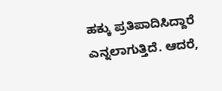ಹಕ್ಕು ಪ್ರತಿಪಾದಿಸಿದ್ದಾರೆ ಎನ್ನಲಾಗುತ್ತಿದೆ. ಆದರೆ,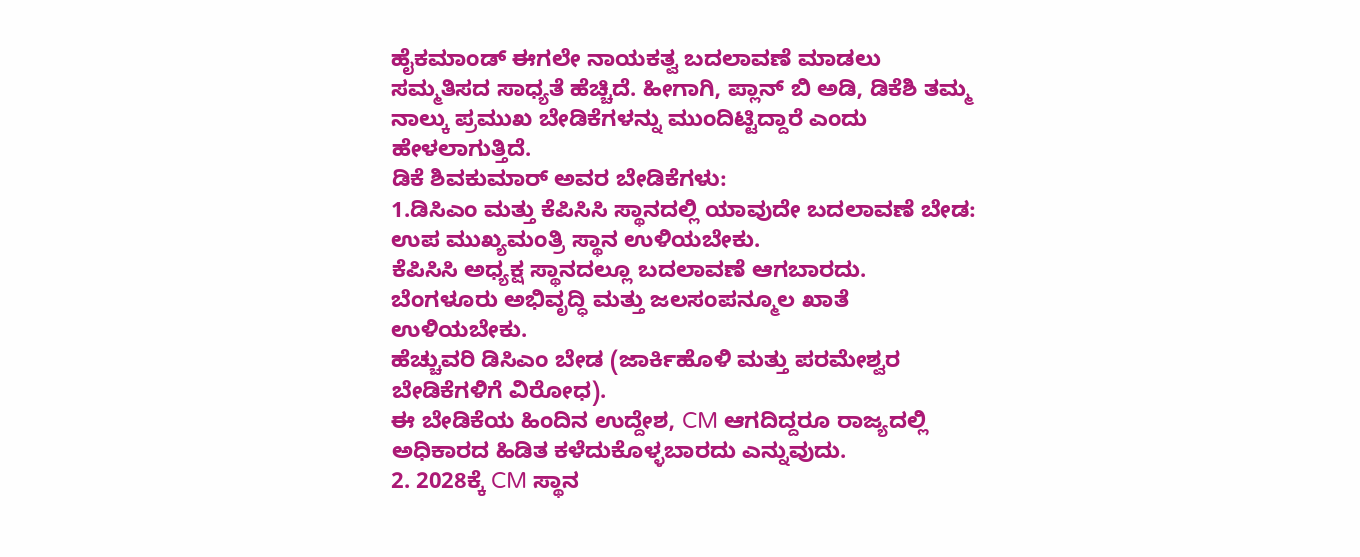ಹೈಕಮಾಂಡ್ ಈಗಲೇ ನಾಯಕತ್ವ ಬದಲಾವಣೆ ಮಾಡಲು ಸಮ್ಮತಿಸದ ಸಾಧ್ಯತೆ ಹೆಚ್ಚಿದೆ. ಹೀಗಾಗಿ, ಪ್ಲಾನ್ ಬಿ ಅಡಿ, ಡಿಕೆಶಿ ತಮ್ಮ ನಾಲ್ಕು ಪ್ರಮುಖ ಬೇಡಿಕೆಗಳನ್ನು ಮುಂದಿಟ್ಟಿದ್ದಾರೆ ಎಂದು ಹೇಳಲಾಗುತ್ತಿದೆ.
ಡಿಕೆ ಶಿವಕುಮಾರ್ ಅವರ ಬೇಡಿಕೆಗಳು:
1.ಡಿಸಿಎಂ ಮತ್ತು ಕೆಪಿಸಿಸಿ ಸ್ಥಾನದಲ್ಲಿ ಯಾವುದೇ ಬದಲಾವಣೆ ಬೇಡ:
ಉಪ ಮುಖ್ಯಮಂತ್ರಿ ಸ್ಥಾನ ಉಳಿಯಬೇಕು.
ಕೆಪಿಸಿಸಿ ಅಧ್ಯಕ್ಷ ಸ್ಥಾನದಲ್ಲೂ ಬದಲಾವಣೆ ಆಗಬಾರದು.
ಬೆಂಗಳೂರು ಅಭಿವೃದ್ಧಿ ಮತ್ತು ಜಲಸಂಪನ್ಮೂಲ ಖಾತೆ ಉಳಿಯಬೇಕು.
ಹೆಚ್ಚುವರಿ ಡಿಸಿಎಂ ಬೇಡ (ಜಾರ್ಕಿಹೊಳಿ ಮತ್ತು ಪರಮೇಶ್ವರ ಬೇಡಿಕೆಗಳಿಗೆ ವಿರೋಧ).
ಈ ಬೇಡಿಕೆಯ ಹಿಂದಿನ ಉದ್ದೇಶ, CM ಆಗದಿದ್ದರೂ ರಾಜ್ಯದಲ್ಲಿ ಅಧಿಕಾರದ ಹಿಡಿತ ಕಳೆದುಕೊಳ್ಳಬಾರದು ಎನ್ನುವುದು.
2. 2028ಕ್ಕೆ CM ಸ್ಥಾನ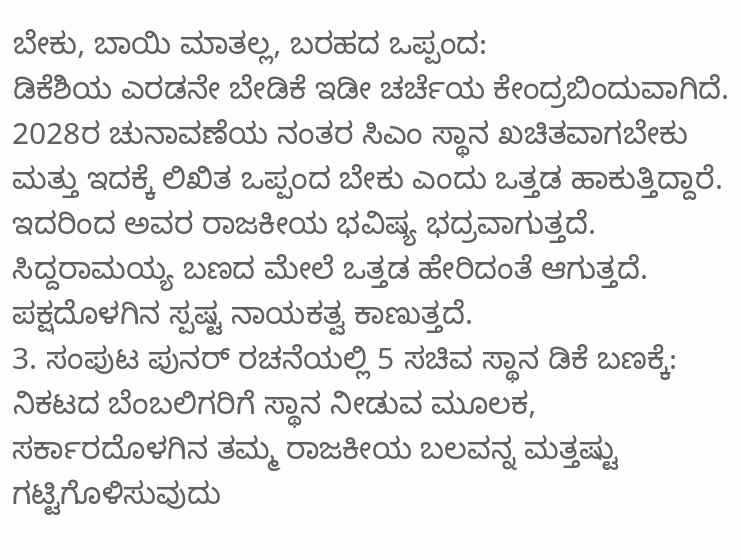ಬೇಕು, ಬಾಯಿ ಮಾತಲ್ಲ, ಬರಹದ ಒಪ್ಪಂದ:
ಡಿಕೆಶಿಯ ಎರಡನೇ ಬೇಡಿಕೆ ಇಡೀ ಚರ್ಚೆಯ ಕೇಂದ್ರಬಿಂದುವಾಗಿದೆ. 2028ರ ಚುನಾವಣೆಯ ನಂತರ ಸಿಎಂ ಸ್ಥಾನ ಖಚಿತವಾಗಬೇಕು ಮತ್ತು ಇದಕ್ಕೆ ಲಿಖಿತ ಒಪ್ಪಂದ ಬೇಕು ಎಂದು ಒತ್ತಡ ಹಾಕುತ್ತಿದ್ದಾರೆ.
ಇದರಿಂದ ಅವರ ರಾಜಕೀಯ ಭವಿಷ್ಯ ಭದ್ರವಾಗುತ್ತದೆ. ಸಿದ್ದರಾಮಯ್ಯ ಬಣದ ಮೇಲೆ ಒತ್ತಡ ಹೇರಿದಂತೆ ಆಗುತ್ತದೆ. ಪಕ್ಷದೊಳಗಿನ ಸ್ಪಷ್ಟ ನಾಯಕತ್ವ ಕಾಣುತ್ತದೆ.
3. ಸಂಪುಟ ಪುನರ್ ರಚನೆಯಲ್ಲಿ 5 ಸಚಿವ ಸ್ಥಾನ ಡಿಕೆ ಬಣಕ್ಕೆ:
ನಿಕಟದ ಬೆಂಬಲಿಗರಿಗೆ ಸ್ಥಾನ ನೀಡುವ ಮೂಲಕ, ಸರ್ಕಾರದೊಳಗಿನ ತಮ್ಮ ರಾಜಕೀಯ ಬಲವನ್ನ ಮತ್ತಷ್ಟು ಗಟ್ಟಿಗೊಳಿಸುವುದು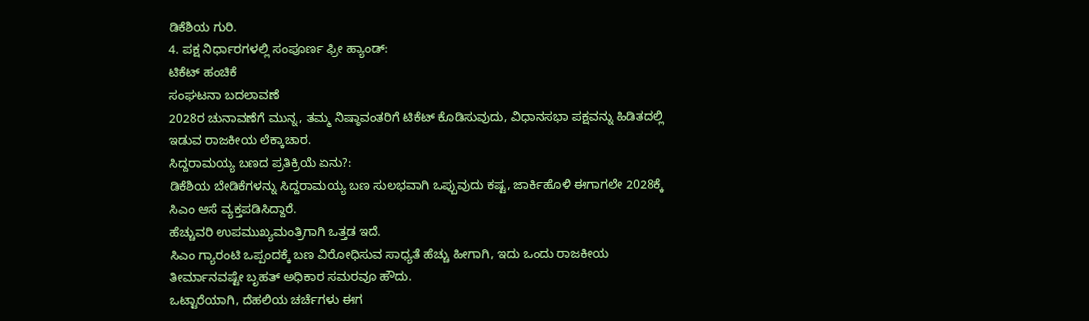ಡಿಕೆಶಿಯ ಗುರಿ.
4. ಪಕ್ಷ ನಿರ್ಧಾರಗಳಲ್ಲಿ ಸಂಪೂರ್ಣ ಫ್ರೀ ಹ್ಯಾಂಡ್:
ಟಿಕೆಟ್ ಹಂಚಿಕೆ
ಸಂಘಟನಾ ಬದಲಾವಣೆ
2028ರ ಚುನಾವಣೆಗೆ ಮುನ್ನ, ತಮ್ಮ ನಿಷ್ಠಾವಂತರಿಗೆ ಟಿಕೆಟ್ ಕೊಡಿಸುವುದು, ವಿಧಾನಸಭಾ ಪಕ್ಷವನ್ನು ಹಿಡಿತದಲ್ಲಿ ಇಡುವ ರಾಜಕೀಯ ಲೆಕ್ಕಾಚಾರ.
ಸಿದ್ದರಾಮಯ್ಯ ಬಣದ ಪ್ರತಿಕ್ರಿಯೆ ಏನು?:
ಡಿಕೆಶಿಯ ಬೇಡಿಕೆಗಳನ್ನು ಸಿದ್ದರಾಮಯ್ಯ ಬಣ ಸುಲಭವಾಗಿ ಒಪ್ಪುವುದು ಕಷ್ಟ, ಜಾರ್ಕಿಹೊಳಿ ಈಗಾಗಲೇ 2028ಕ್ಕೆ ಸಿಎಂ ಆಸೆ ವ್ಯಕ್ತಪಡಿಸಿದ್ದಾರೆ.
ಹೆಚ್ಚುವರಿ ಉಪಮುಖ್ಯಮಂತ್ರಿಗಾಗಿ ಒತ್ತಡ ಇದೆ.
ಸಿಎಂ ಗ್ಯಾರಂಟಿ ಒಪ್ಪಂದಕ್ಕೆ ಬಣ ವಿರೋಧಿಸುವ ಸಾಧ್ಯತೆ ಹೆಚ್ಚು ಹೀಗಾಗಿ, ಇದು ಒಂದು ರಾಜಕೀಯ ತೀರ್ಮಾನವಷ್ಟೇ ಬೃಹತ್ ಅಧಿಕಾರ ಸಮರವೂ ಹೌದು.
ಒಟ್ಟಾರೆಯಾಗಿ, ದೆಹಲಿಯ ಚರ್ಚೆಗಳು ಈಗ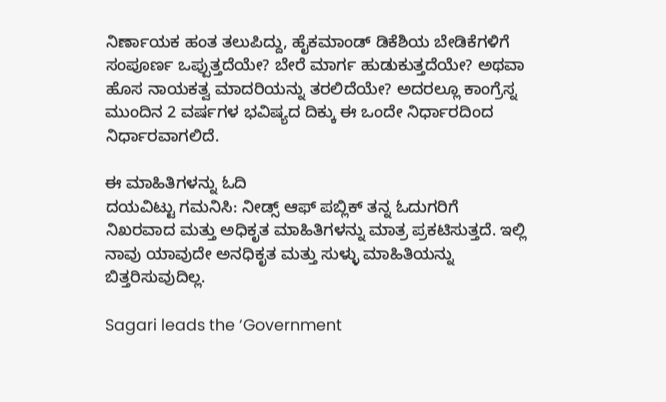ನಿರ್ಣಾಯಕ ಹಂತ ತಲುಪಿದ್ದು, ಹೈಕಮಾಂಡ್ ಡಿಕೆಶಿಯ ಬೇಡಿಕೆಗಳಿಗೆ ಸಂಪೂರ್ಣ ಒಪ್ಪುತ್ತದೆಯೇ? ಬೇರೆ ಮಾರ್ಗ ಹುಡುಕುತ್ತದೆಯೇ? ಅಥವಾ ಹೊಸ ನಾಯಕತ್ವ ಮಾದರಿಯನ್ನು ತರಲಿದೆಯೇ? ಅದರಲ್ಲೂ ಕಾಂಗ್ರೆಸ್ನ ಮುಂದಿನ 2 ವರ್ಷಗಳ ಭವಿಷ್ಯದ ದಿಕ್ಕು ಈ ಒಂದೇ ನಿರ್ಧಾರದಿಂದ ನಿರ್ಧಾರವಾಗಲಿದೆ.

ಈ ಮಾಹಿತಿಗಳನ್ನು ಓದಿ
ದಯವಿಟ್ಟು ಗಮನಿಸಿ: ನೀಡ್ಸ್ ಆಫ್ ಪಬ್ಲಿಕ್ ತನ್ನ ಓದುಗರಿಗೆ ನಿಖರವಾದ ಮತ್ತು ಅಧಿಕೃತ ಮಾಹಿತಿಗಳನ್ನು ಮಾತ್ರ ಪ್ರಕಟಿಸುತ್ತದೆ. ಇಲ್ಲಿ ನಾವು ಯಾವುದೇ ಅನಧಿಕೃತ ಮತ್ತು ಸುಳ್ಳು ಮಾಹಿತಿಯನ್ನು ಬಿತ್ತರಿಸುವುದಿಲ್ಲ.

Sagari leads the ‘Government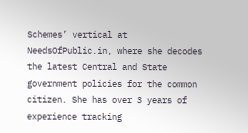Schemes’ vertical at NeedsOfPublic.in, where she decodes the latest Central and State government policies for the common citizen. She has over 3 years of experience tracking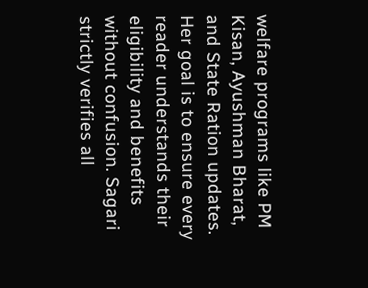welfare programs like PM Kisan, Ayushman Bharat, and State Ration updates. Her goal is to ensure every reader understands their eligibility and benefits without confusion. Sagari strictly verifies all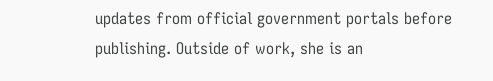updates from official government portals before publishing. Outside of work, she is an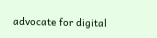advocate for digital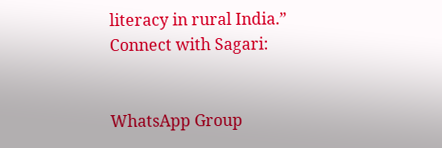literacy in rural India.”
Connect with Sagari:


WhatsApp Group